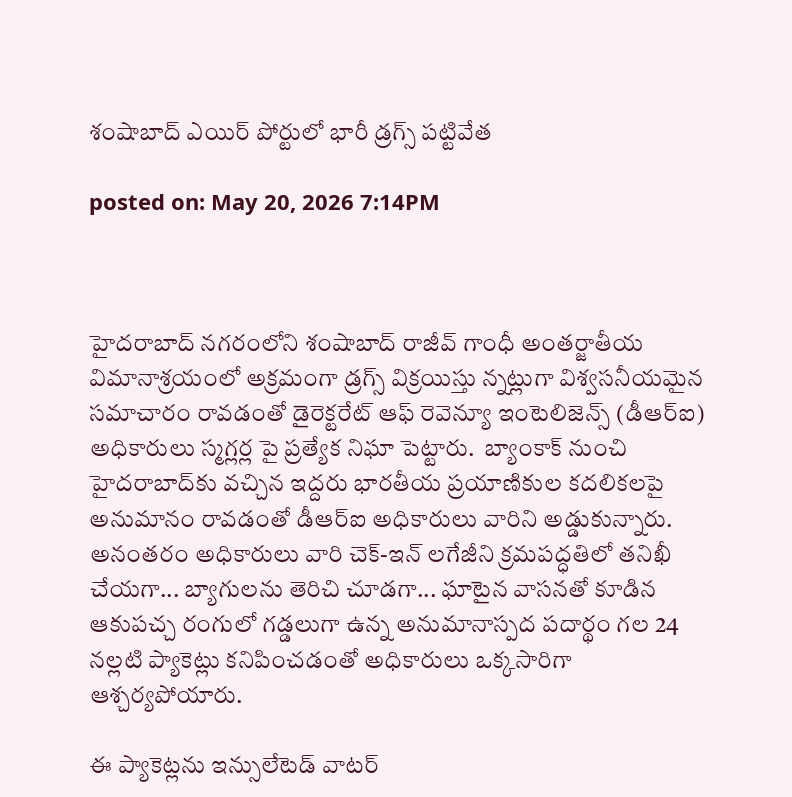శంషాబాద్ ఎయిర్ పోర్టులో భారీ డ్రగ్స్ పట్టివేత

posted on: May 20, 2026 7:14PM



హైదరాబాద్ నగరంలోని శంషాబాద్ రాజీవ్ గాంధీ అంతర్జాతీయ విమానాశ్రయంలో అక్రమంగా డ్రగ్స్ విక్రయిస్తు న్నట్లుగా విశ్వసనీయమైన సమాచారం రావడంతో డైరెక్టరేట్ ఆఫ్ రెవెన్యూ ఇంటెలిజెన్స్ (డీఆర్ఐ) అధికారులు స్మగ్లర్ల పై ప్రత్యేక నిఘా పెట్టారు.  బ్యాంకాక్ నుంచి హైదరాబాద్‌కు వచ్చిన ఇద్దరు భారతీయ ప్రయాణికుల కదలికలపై అనుమానం రావడంతో డీఆర్ఐ అధికారులు వారిని అడ్డుకున్నారు. అనంతరం అధికారులు వారి చెక్-ఇన్ లగేజీని క్రమపద్ధతిలో తనిఖీ చేయగా... బ్యాగులను తెరిచి చూడగా... ఘాటైన వాసనతో కూడిన ఆకుపచ్చ రంగులో గడ్డలుగా ఉన్న అనుమానాస్పద పదార్థం గల 24 నల్లటి ప్యాకెట్లు కనిపించడంతో అధికారులు ఒక్కసారిగా ఆశ్చర్యపోయారు.

ఈ ప్యాకెట్లను ఇన్సులేటెడ్ వాటర్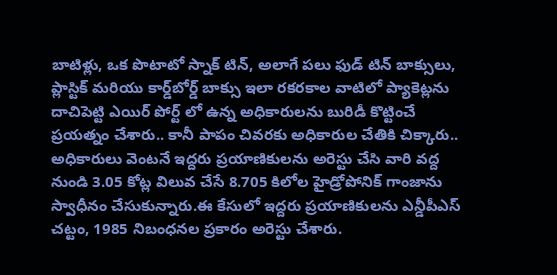బాటిళ్లు, ఒక పొటాటో స్నాక్ టిన్, అలాగే పలు ఫుడ్ టిన్ బాక్సులు, ప్లాస్టిక్ మరియు కార్డ్‌బోర్డ్ బాక్సు ఇలా రకరకాల వాటిలో ప్యాకెట్లను దాచిపెట్టి ఎయిర్ పోర్ట్ లో ఉన్న అధికారులను బురిడీ కొట్టించే ప్రయత్నం చేశారు.. కానీ పాపం చివరకు అధికారుల చేతికి చిక్కారు.. అధికారులు వెంటనే ఇద్దరు ప్రయాణికులను అరెస్టు చేసి వారి వద్ద నుండి 3.05 కోట్ల విలువ చేసే 8.705 కిలోల హైడ్రోపోనిక్ గాంజాను స్వాధీనం చేసుకున్నారు.ఈ కేసులో ఇద్దరు ప్రయాణికులను ఎన్డీపీఎస్ చట్టం, 1985 నిబంధనల ప్రకారం అరెస్టు చేశారు.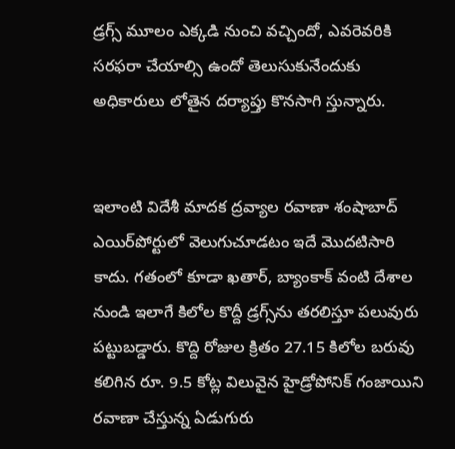డ్రగ్స్ మూలం ఎక్కడి నుంచి వచ్చిందో, ఎవరెవరికి సరఫరా చేయాల్సి ఉందో తెలుసుకునేందుకు అధికారులు లోతైన దర్యాప్తు కొనసాగి స్తున్నారు.


ఇలాంటి విదేశీ మాదక ద్రవ్యాల రవాణా శంషాబాద్ ఎయిర్‌పోర్టులో వెలుగుచూడటం ఇదే మొదటిసారి కాదు. గతంలో కూడా ఖతార్, బ్యాంకాక్ వంటి దేశాల నుండి ఇలాగే కిలోల కొద్దీ డ్రగ్స్‌ను తరలిస్తూ పలువురు పట్టుబడ్డారు. కొద్ది రోజుల క్రితం 27.15 కిలోల బరువు కలిగిన రూ. 9.5 కోట్ల విలువైన హైడ్రోపోనిక్ గంజాయిని రవాణా చేస్తున్న ఏడుగురు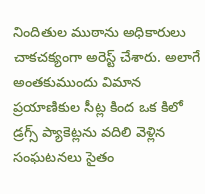నిందితుల ముఠాను అధికారులు చాకచక్యంగా అరెస్ట్ చేశారు. అలాగే అంతకుముందు విమాన ప్రయాణికుల సీట్ల కింద ఒక కిలో డ్రగ్స్ ప్యాకెట్లను వదిలి వెళ్లిన సంఘటనలు సైతం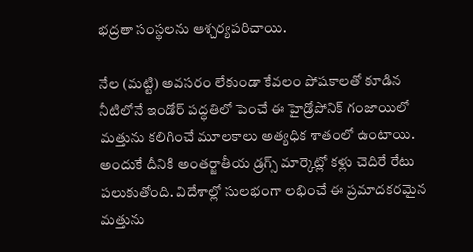భద్రతా సంస్థలను ఆశ్చర్యపరిచాయి.

నేల (మట్టి) అవసరం లేకుండా కేవలం పోషకాలతో కూడిన నీటిలోనే ఇండోర్ పద్ధతిలో పెంచే ఈ హైడ్రోపోనిక్ గంజాయిలో మత్తును కలిగించే మూలకాలు అత్యధిక శాతంలో ఉంటాయి. అందుకే దీనికి అంతర్జాతీయ డ్రగ్స్ మార్కెట్లో కళ్లు చెదిరే రేటు పలుకుతోంది. విదేశాల్లో సులభంగా లభించే ఈ ప్రమాదకరమైన మత్తును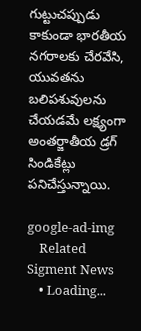గుట్టుచప్పుడు కాకుండా భారతీయ నగరాలకు చేరవేసి, యువతను బలిపశువులను చేయడమే లక్ష్యంగా అంతర్జాతీయ డ్రగ్ సిండికేట్లు పనిచేస్తున్నాయి.

google-ad-img
    Related Sigment News
    • Loading...